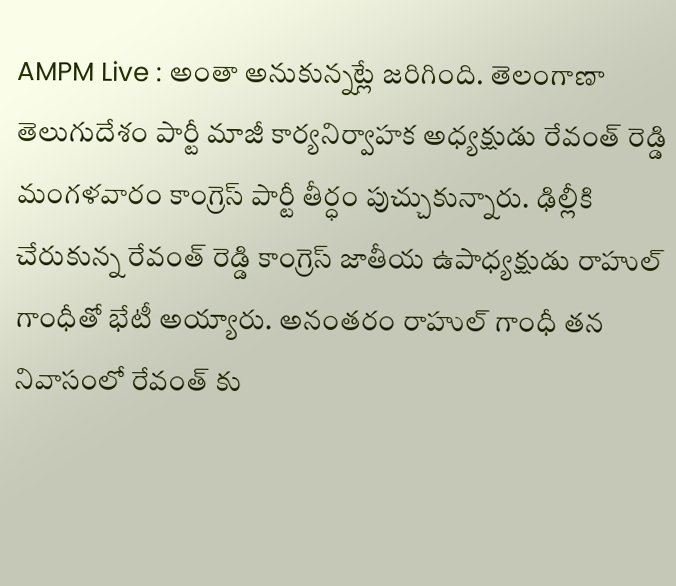AMPM Live : అంతా అనుకున్నట్లే జరిగింది. తెలంగాణా తెలుగుదేశం పార్టీ మాజీ కార్యనిర్వాహక అధ్యక్షుడు రేవంత్ రెడ్డి మంగళవారం కాంగ్రెస్ పార్టీ తీర్ధం పుచ్చుకున్నారు. ఢిల్లీకి చేరుకున్న రేవంత్ రెడ్డి కాంగ్రెస్ జాతీయ ఉపాధ్యక్షుడు రాహుల్ గాంధీతో భేటీ అయ్యారు. అనంతరం రాహుల్ గాంధీ తన నివాసంలో రేవంత్ కు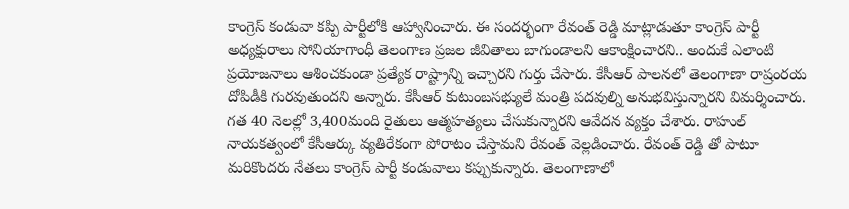కాంగ్రెస్ కండువా కప్పి పార్టీలోకి ఆహ్వానించారు. ఈ సందర్భంగా రేవంత్ రెడ్డి మాట్లాడుతూ కాంగ్రెస్ పార్టీ అధ్యక్షురాలు సోనియాగాంధీ తెలంగాణ ప్రజల జీవితాలు బాగుండాలని ఆకాంక్షించారని.. అందుకే ఎలాంటి ప్రయోజనాలు ఆశించకుండా ప్రత్యేక రాష్ట్రాన్ని ఇచ్చారని గుర్తు చేసారు. కేసీఆర్ పాలనలో తెలంగాణా రాష్రంరయ దోపిడీకి గురవుతుందని అన్నారు. కేసీఆర్ కుటుంబసభ్యులే మంత్రి పదవుల్ని అనుభవిస్తున్నారని విమర్శించారు. గత 40 నెలల్లో 3,400మంది రైతులు ఆత్మహత్యలు చేసుకున్నారని ఆవేదన వ్యక్తం చేశారు. రాహుల్ నాయకత్వంలో కేసీఆర్కు వ్యతిరేకంగా పోరాటం చేస్తామని రేవంత్ వెల్లడించారు. రేవంత్ రెడ్డి తో పాటూ మరికొందరు నేతలు కాంగ్రెస్ పార్టీ కండువాలు కప్పుకున్నారు. తెలంగాణాలో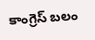కాంగ్రెస్ బలం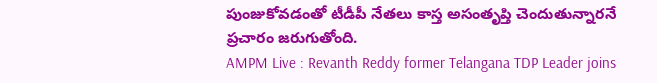పుంజుకోవడంతో టీడీపీ నేతలు కాస్త అసంతృప్తి చెందుతున్నారనే ప్రచారం జరుగుతోంది.
AMPM Live : Revanth Reddy former Telangana TDP Leader joins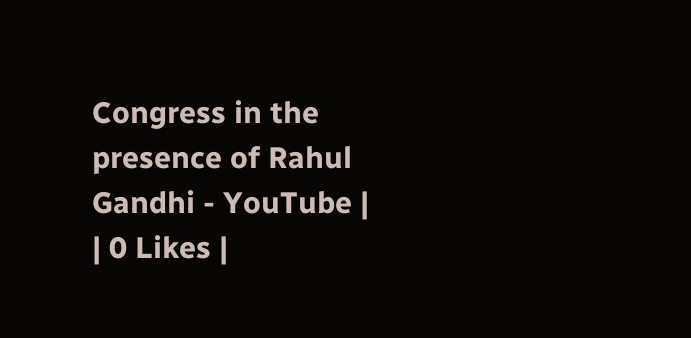Congress in the presence of Rahul Gandhi - YouTube |
| 0 Likes |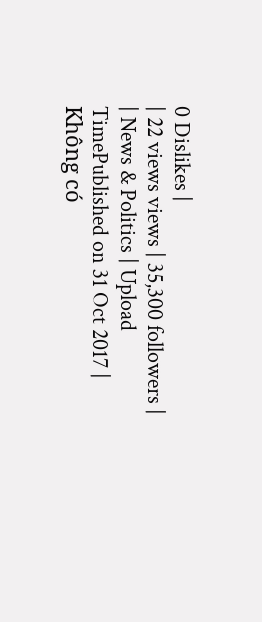0 Dislikes |
| 22 views views | 35,300 followers |
| News & Politics | Upload TimePublished on 31 Oct 2017 |
Không có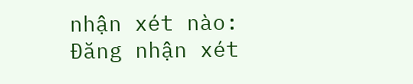nhận xét nào:
Đăng nhận xét